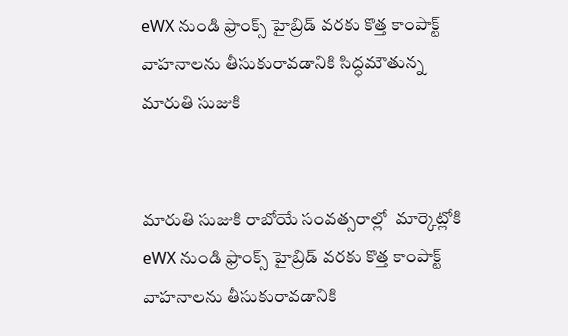eWX నుండి ఫ్రాంక్స్ హైబ్రిడ్ వరకు కొత్త కాంపాక్ట్ వాహనాలను తీసుకురావడానికి సిద్ధమౌతున్న మారుతి సుజుకి


మారుతి సుజుకి రాబోయే సంవత్సరాల్లో  మార్కెట్లోకి eWX నుండి ఫ్రాంక్స్ హైబ్రిడ్ వరకు కొత్త కాంపాక్ట్ వాహనాలను తీసుకురావడానికి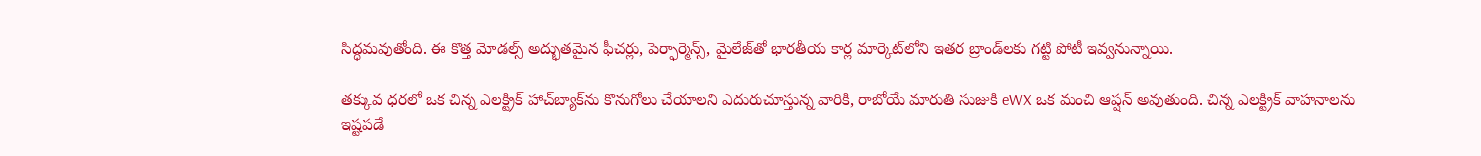సిద్ధమవుతోంది. ఈ కొత్త మోడల్స్ అద్భుతమైన ఫీచర్లు, పెర్ఫార్మెన్స్, మైలేజ్‌తో భారతీయ కార్ల మార్కెట్‌లోని ఇతర బ్రాండ్‌లకు గట్టి పోటీ ఇవ్వనున్నాయి.

తక్కువ ధరలో ఒక చిన్న ఎలక్ట్రిక్ హాచ్‌బ్యాక్‌ను కొనుగోలు చేయాలని ఎదురుచూస్తున్న వారికి, రాబోయే మారుతి సుజుకి eWX ఒక మంచి ఆప్షన్ అవుతుంది. చిన్న ఎలక్ట్రిక్ వాహనాలను ఇష్టపడే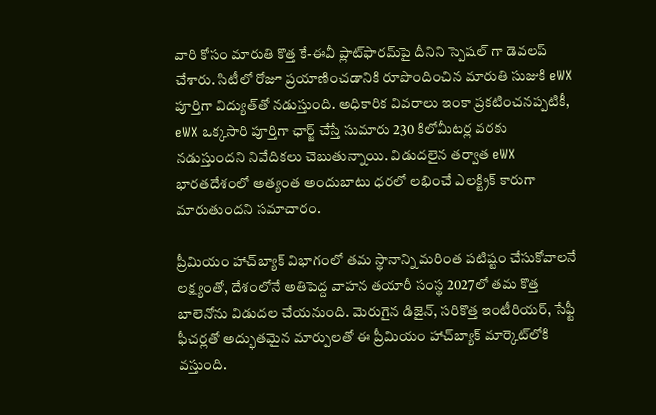వారి కోసం మారుతి కొత్త కే-ఈవీ ప్లాట్‌ఫారమ్‌పై దీనిని స్పెషల్ గా డెవలప్ చేశారు. సిటీలో రోజూ ప్రయాణించడానికి రూపొందించిన మారుతి సుజుకి eWX పూర్తిగా విద్యుత్‌తో నడుస్తుంది. అధికారిక వివరాలు ఇంకా ప్రకటించనప్పటికీ, eWX ఒక్కసారి పూర్తిగా ఛార్జ్ చేస్తే సుమారు 230 కిలోమీటర్ల వరకు నడుస్తుందని నివేదికలు చెబుతున్నాయి. విడుదలైన తర్వాత eWX భారతదేశంలో అత్యంత అందుబాటు ధరలో లభించే ఎలక్ట్రిక్ కారుగా మారుతుందని సమాచారం.

ప్రీమియం హాచ్‌బ్యాక్ విభాగంలో తమ స్థానాన్ని మరింత పటిష్టం చేసుకోవాలనే లక్ష్యంతో, దేశంలోనే అతిపెద్ద వాహన తయారీ సంస్థ 2027లో తమ కొత్త బాలెనోను విడుదల చేయనుంది. మెరుగైన డిజైన్, సరికొత్త ఇంటీరియర్, సేఫ్టీ ఫీచర్లతో అద్భుతమైన మార్పులతో ఈ ప్రీమియం హాచ్‌బ్యాక్ మార్కెట్‌లోకి వస్తుంది.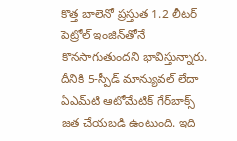కొత్త బాలెనో ప్రస్తుత 1.2 లీటర్ పెట్రోల్ ఇంజిన్‌తోనే కొనసాగుతుందని భావిస్తున్నారు. దీనికి 5-స్పీడ్ మాన్యువల్ లేదా ఏఎమ్‌టి ఆటోమేటిక్ గేర్‌బాక్స్ జత చేయబడి ఉంటుంది. ఇది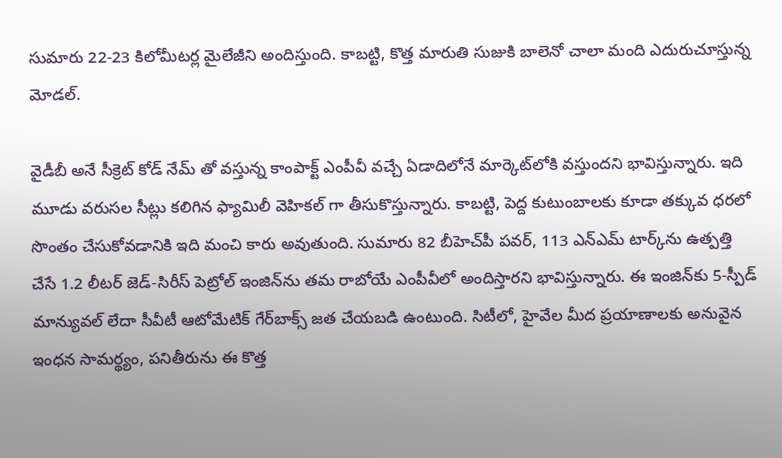సుమారు 22-23 కిలోమీటర్ల మైలేజీని అందిస్తుంది. కాబట్టి, కొత్త మారుతి సుజుకి బాలెనో చాలా మంది ఎదురుచూస్తున్న మోడల్.

వైడీబీ అనే సీక్రెట్ కోడ్ నేమ్ తో వస్తున్న కాంపాక్ట్ ఎంపీవీ వచ్చే ఏడాదిలోనే మార్కెట్‌లోకి వస్తుందని భావిస్తున్నారు. ఇది మూడు వరుసల సీట్లు కలిగిన ఫ్యామిలీ వెహికల్ గా తీసుకొస్తున్నారు. కాబట్టి, పెద్ద కుటుంబాలకు కూడా తక్కువ ధరలో సొంతం చేసుకోవడానికి ఇది మంచి కారు అవుతుంది. సుమారు 82 బీహెచ్‌పీ పవర్, 113 ఎన్ఎమ్ టార్క్‌ను ఉత్పత్తి చేసే 1.2 లీటర్ జెడ్-సిరీస్ పెట్రోల్ ఇంజిన్‌ను తమ రాబోయే ఎంపీవీలో అందిస్తారని భావిస్తున్నారు. ఈ ఇంజిన్‌కు 5-స్పీడ్ మాన్యువల్ లేదా సీవీటీ ఆటోమేటిక్ గేర్‌బాక్స్ జత చేయబడి ఉంటుంది. సిటీలో, హైవేల మీద ప్రయాణాలకు అనువైన ఇంధన సామర్థ్యం, పనితీరును ఈ కొత్త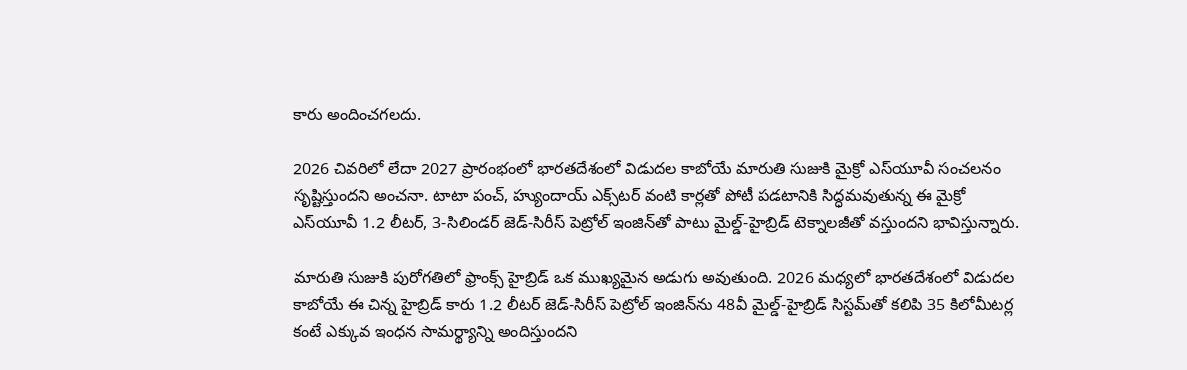కారు అందించగలదు.

2026 చివరిలో లేదా 2027 ప్రారంభంలో భారతదేశంలో విడుదల కాబోయే మారుతి సుజుకి మైక్రో ఎస్‌యూవీ సంచలనం సృష్టిస్తుందని అంచనా. టాటా పంచ్, హ్యుందాయ్ ఎక్స్‌టర్ వంటి కార్లతో పోటీ పడటానికి సిద్ధమవుతున్న ఈ మైక్రో ఎస్‌యూవీ 1.2 లీటర్, 3-సిలిండర్ జెడ్-సిరీస్ పెట్రోల్ ఇంజిన్‌తో పాటు మైల్డ్-హైబ్రిడ్ టెక్నాలజీతో వస్తుందని భావిస్తున్నారు.

మారుతి సుజుకి పురోగతిలో ఫ్రాంక్స్ హైబ్రిడ్ ఒక ముఖ్యమైన అడుగు అవుతుంది. 2026 మధ్యలో భారతదేశంలో విడుదల కాబోయే ఈ చిన్న హైబ్రిడ్ కారు 1.2 లీటర్ జెడ్-సిరీస్ పెట్రోల్ ఇంజిన్‌ను 48వీ మైల్డ్-హైబ్రిడ్ సిస్టమ్‌తో కలిపి 35 కిలోమీటర్ల కంటే ఎక్కువ ఇంధన సామర్థ్యాన్ని అందిస్తుందని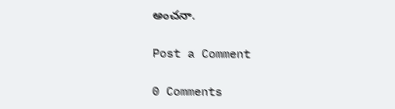అంచనా.

Post a Comment

0 Comments